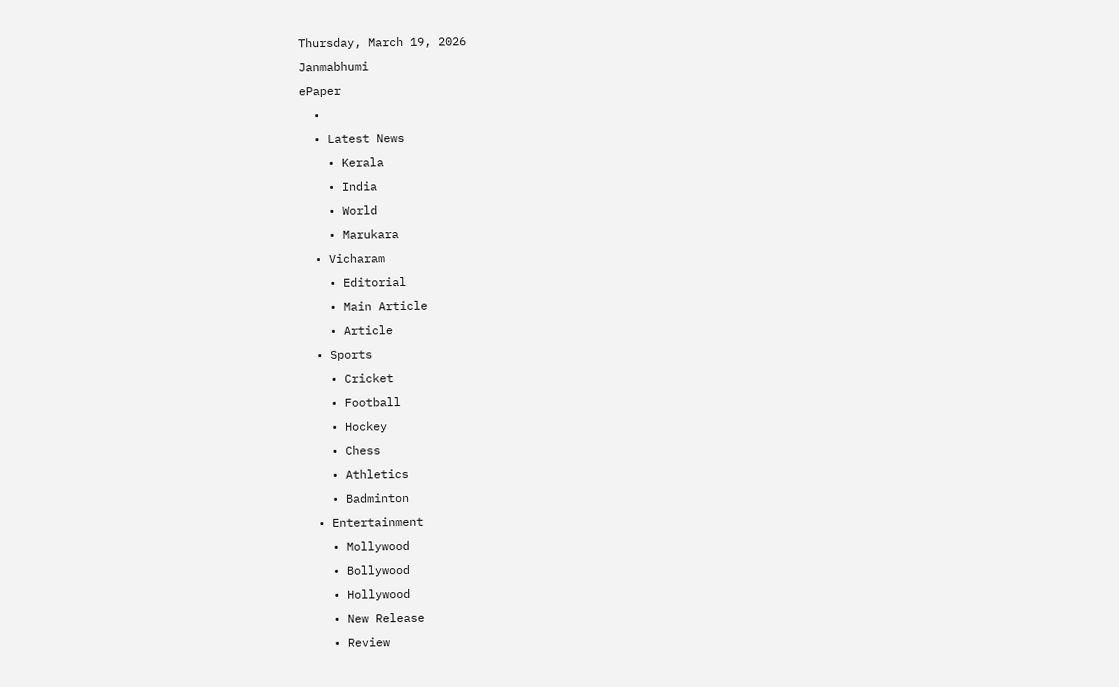Thursday, March 19, 2026
Janmabhumi
ePaper
  •
  • Latest News
    • Kerala
    • India
    • World
    • Marukara
  • Vicharam
    • Editorial
    • Main Article
    • Article
  • Sports
    • Cricket
    • Football
    • Hockey
    • Chess
    • Athletics
    • Badminton
  • Entertainment
    • Mollywood
    • Bollywood
    • Hollywood
    • New Release
    • Review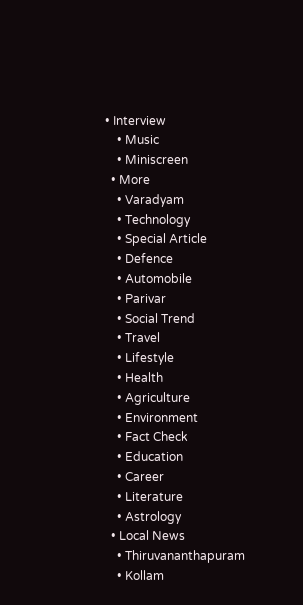• Interview
    • Music
    • Miniscreen
  • More
    • Varadyam
    • Technology
    • Special Article
    • Defence
    • Automobile
    • Parivar
    • Social Trend
    • Travel
    • Lifestyle
    • Health
    • Agriculture
    • Environment
    • Fact Check
    • Education
    • Career
    • Literature
    • Astrology
  • Local News
    • Thiruvananthapuram
    • Kollam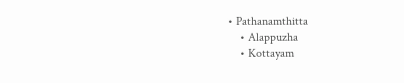• Pathanamthitta
    • Alappuzha
    • Kottayam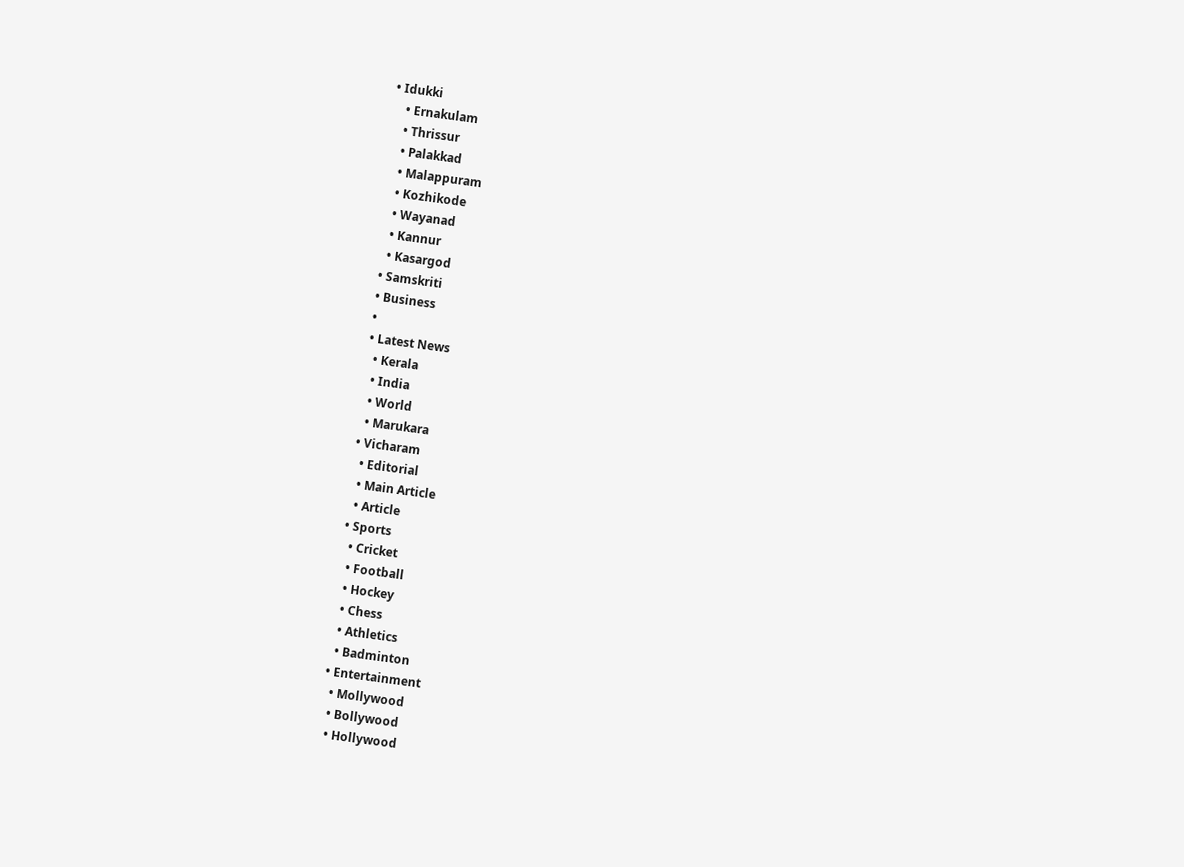• Idukki
    • Ernakulam
    • Thrissur
    • Palakkad
    • Malappuram
    • Kozhikode
    • Wayanad
    • Kannur
    • Kasargod
  • Samskriti
  • Business
  •
  • Latest News
    • Kerala
    • India
    • World
    • Marukara
  • Vicharam
    • Editorial
    • Main Article
    • Article
  • Sports
    • Cricket
    • Football
    • Hockey
    • Chess
    • Athletics
    • Badminton
  • Entertainment
    • Mollywood
    • Bollywood
    • Hollywood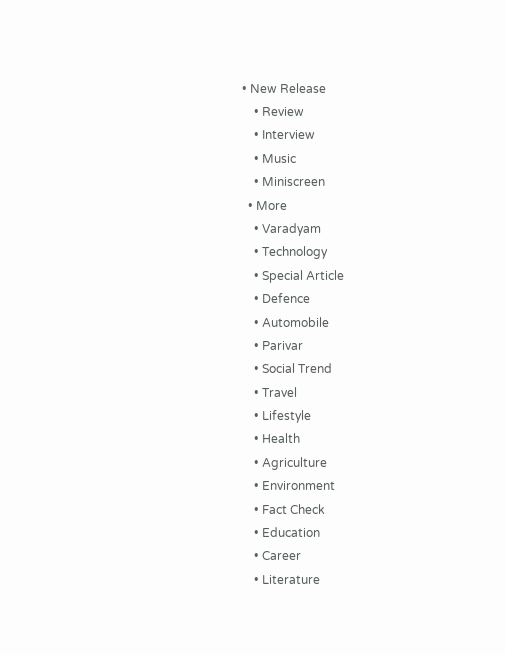• New Release
    • Review
    • Interview
    • Music
    • Miniscreen
  • More
    • Varadyam
    • Technology
    • Special Article
    • Defence
    • Automobile
    • Parivar
    • Social Trend
    • Travel
    • Lifestyle
    • Health
    • Agriculture
    • Environment
    • Fact Check
    • Education
    • Career
    • Literature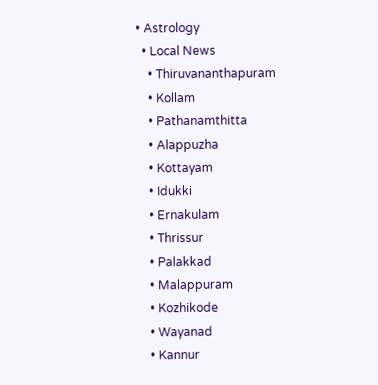• Astrology
  • Local News
    • Thiruvananthapuram
    • Kollam
    • Pathanamthitta
    • Alappuzha
    • Kottayam
    • Idukki
    • Ernakulam
    • Thrissur
    • Palakkad
    • Malappuram
    • Kozhikode
    • Wayanad
    • Kannur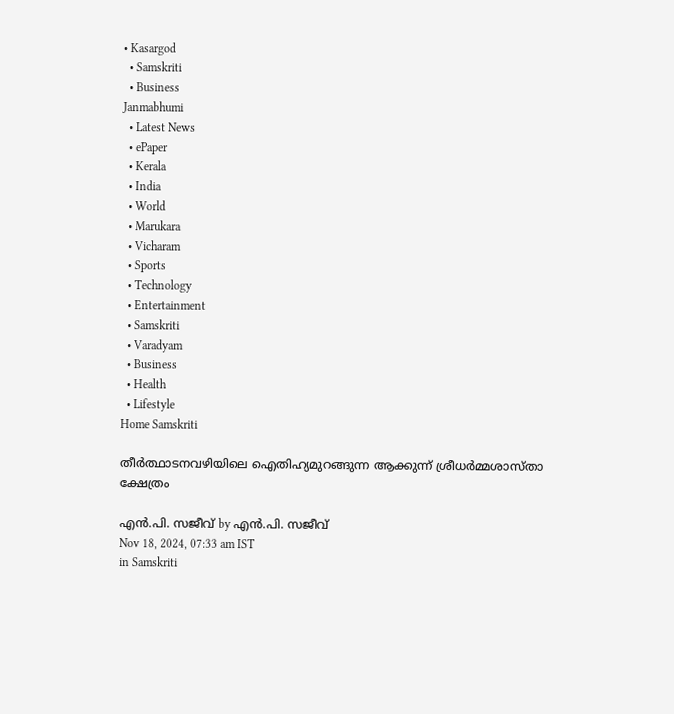• Kasargod
  • Samskriti
  • Business
Janmabhumi
  • Latest News
  • ePaper
  • Kerala
  • India
  • World
  • Marukara
  • Vicharam
  • Sports
  • Technology
  • Entertainment
  • Samskriti
  • Varadyam
  • Business
  • Health
  • Lifestyle
Home Samskriti

തീര്‍ത്ഥാടനവഴിയിലെ ഐതിഹ്യമുറങ്ങുന്ന ആക്കുന്ന് ശ്രീധര്‍മ്മശാസ്താ ക്ഷേത്രം

എന്‍.പി. സജീവ് by എന്‍.പി. സജീവ്
Nov 18, 2024, 07:33 am IST
in Samskriti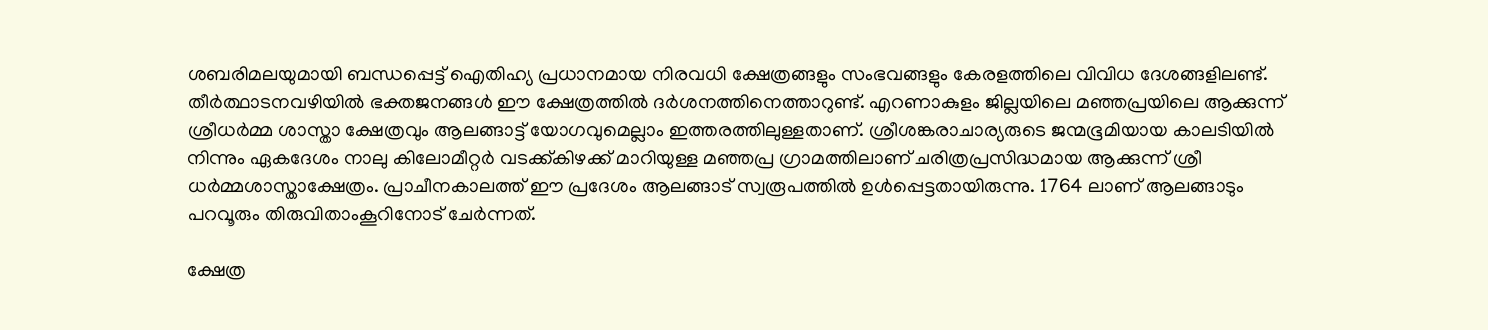ശബരിമലയുമായി ബന്ധപ്പെട്ട് ഐതിഹ്യ പ്രധാനമായ നിരവധി ക്ഷേത്രങ്ങളും സംഭവങ്ങളും കേരളത്തിലെ വിവിധ ദേശങ്ങളിലണ്ട്. തീര്‍ത്ഥാടനവഴിയില്‍ ഭക്തജനങ്ങള്‍ ഈ ക്ഷേത്രത്തില്‍ ദര്‍ശനത്തിനെത്താറുണ്ട്. എറണാകുളം ജില്ലയിലെ മഞ്ഞപ്രയിലെ ആക്കുന്ന് ശ്രീധര്‍മ്മ ശാസ്താ ക്ഷേത്രവും ആലങ്ങാട്ട് യോഗവുമെല്ലാം ഇത്തരത്തിലുള്ളതാണ്. ശ്രീശങ്കരാചാര്യരുടെ ജന്മഭൂമിയായ കാലടിയില്‍ നിന്നും ഏകദേശം നാലു കിലോമീറ്റര്‍ വടക്ക്കിഴക്ക് മാറിയുള്ള മഞ്ഞപ്ര ഗ്രാമത്തിലാണ് ചരിത്രപ്രസിദ്ധമായ ആക്കുന്ന് ശ്രീ ധര്‍മ്മശാസ്താക്ഷേത്രം. പ്രാചീനകാലത്ത് ഈ പ്രദേശം ആലങ്ങാട് സ്വരൂപത്തില്‍ ഉള്‍പ്പെട്ടതായിരുന്നു. 1764 ലാണ് ആലങ്ങാടും പറവൂരും തിരുവിതാംകൂറിനോട് ചേര്‍ന്നത്.

ക്ഷേത്ര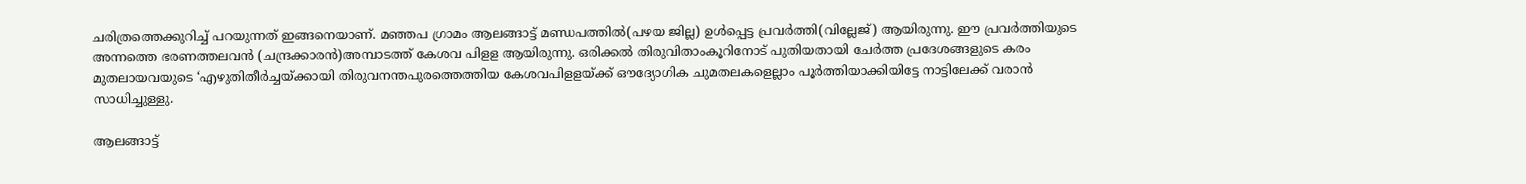ചരിത്രത്തെക്കുറിച്ച് പറയുന്നത് ഇങ്ങനെയാണ്. മഞ്ഞപ ഗ്രാമം ആലങ്ങാട്ട് മണ്ഡപത്തില്‍(പഴയ ജില്ല) ഉള്‍പ്പെട്ട പ്രവര്‍ത്തി(വില്ലേജ്) ആയിരുന്നു. ഈ പ്രവര്‍ത്തിയുടെ അന്നത്തെ ഭരണത്തലവന്‍ (ചന്ദ്രക്കാരന്‍)അമ്പാടത്ത് കേശവ പിളള ആയിരുന്നു. ഒരിക്കല്‍ തിരുവിതാംകൂറിനോട് പുതിയതായി ചേര്‍ത്ത പ്രദേശങ്ങളുടെ കരം മുതലായവയുടെ ‘എഴുതിതീര്‍ച്ചയ്‌ക്കായി തിരുവനന്തപുരത്തെത്തിയ കേശവപിളളയ്‌ക്ക് ഔദ്യോഗിക ചുമതലകളെല്ലാം പൂര്‍ത്തിയാക്കിയിട്ടേ നാട്ടിലേക്ക് വരാന്‍ സാധിച്ചുള്ളു.

ആലങ്ങാട്ട്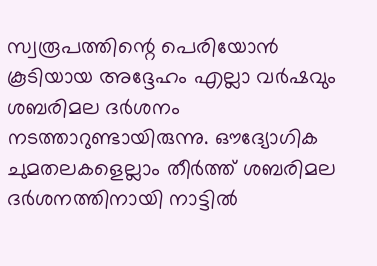സ്വരൂപത്തിന്റെ പെരിയോന്‍ കൂടിയായ അദ്ദേഹം എല്ലാ വര്‍ഷവും ശബരിമല ദര്‍ശനം നടത്താറുണ്ടായിരുന്നു. ഔദ്യോഗിക ചുമതലകളെല്ലാം തീര്‍ത്ത് ശബരിമല ദര്‍ശനത്തിനായി നാട്ടില്‍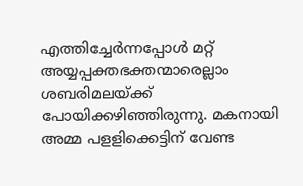എത്തിച്ചേര്‍ന്നപ്പോള്‍ മറ്റ് അയ്യപ്പക്തഭക്തന്മാരെല്ലാം ശബരിമലയ്‌ക്ക് പോയിക്കഴിഞ്ഞിരുന്നു. മകനായി അമ്മ പളളിക്കെട്ടിന് വേണ്ട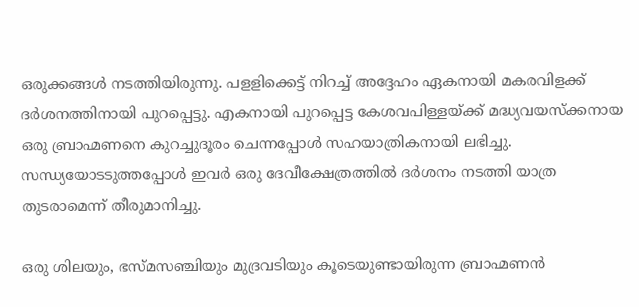ഒരുക്കങ്ങള്‍ നടത്തിയിരുന്നു. പളളിക്കെട്ട് നിറച്ച് അദ്ദേഹം ഏകനായി മകരവിളക്ക് ദര്‍ശനത്തിനായി പുറപ്പെട്ടു. എകനായി പുറപ്പെട്ട കേശവപിള്ളയ്‌ക്ക് മദ്ധ്യവയസ്‌ക്കനായ ഒരു ബ്രാഹ്മണനെ കുറച്ചുദൂരം ചെന്നപ്പോള്‍ സഹയാത്രികനായി ലഭിച്ചു. സന്ധ്യയോടടുത്തപ്പോള്‍ ഇവര്‍ ഒരു ദേവീക്ഷേത്രത്തില്‍ ദര്‍ശനം നടത്തി യാത്ര തുടരാമെന്ന് തീരുമാനിച്ചു.

ഒരു ശിലയും, ഭസ്മസഞ്ചിയും മുദ്രവടിയും കൂടെയുണ്ടായിരുന്ന ബ്രാഹ്മണന്‍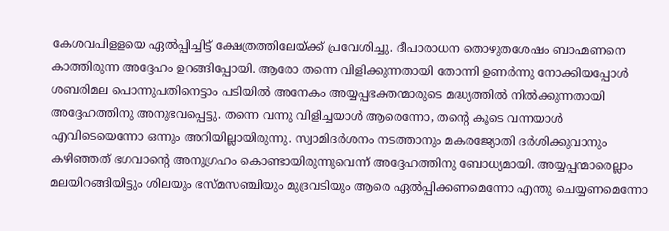കേശവപിളളയെ ഏല്‍പ്പിച്ചിട്ട് ക്ഷേത്രത്തിലേയ്‌ക്ക് പ്രവേശിച്ചു. ദീപാരാധന തൊഴുതശേഷം ബാഹ്മണനെ കാത്തിരുന്ന അദ്ദേഹം ഉറങ്ങിപ്പോയി. ആരോ തന്നെ വിളിക്കുന്നതായി തോന്നി ഉണര്‍ന്നു നോക്കിയപ്പോള്‍ ശബരിമല പൊന്നുപതിനെട്ടാം പടിയില്‍ അനേകം അയ്യപ്പഭക്തന്മാരുടെ മദ്ധ്യത്തില്‍ നില്‍ക്കുന്നതായി അദ്ദേഹത്തിനു അനുഭവപ്പെട്ടു. തന്നെ വന്നു വിളിച്ചയാള്‍ ആരെന്നോ, തന്റെ കൂടെ വന്നയാള്‍ എവിടെയെന്നോ ഒന്നും അറിയില്ലായിരുന്നു. സ്വാമിദര്‍ശനം നടത്താനും മകരജ്യോതി ദര്‍ശിക്കുവാനും കഴിഞ്ഞത് ഭഗവാന്റെ അനുഗ്രഹം കൊണ്ടായിരുന്നുവെന്ന് അദ്ദേഹത്തിനു ബോധ്യമായി. അയ്യപ്പന്മാരെല്ലാം മലയിറങ്ങിയിട്ടും ശിലയും ഭസ്മസഞ്ചിയും മുദ്രവടിയും ആരെ ഏല്‍പ്പിക്കണമെന്നോ എന്തു ചെയ്യണമെന്നോ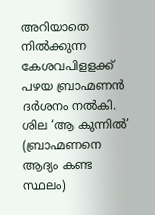അറിയാതെ നില്‍ക്കുന്ന കേശവപിളളക്ക് പഴയ ബ്രാഹ്മണന്‍ ദര്‍ശനം നല്‍കി. ശില ‘ആ കുന്നില്‍’ (ബ്രാഹ്മണനെ ആദ്യം കണ്ട സ്ഥലം)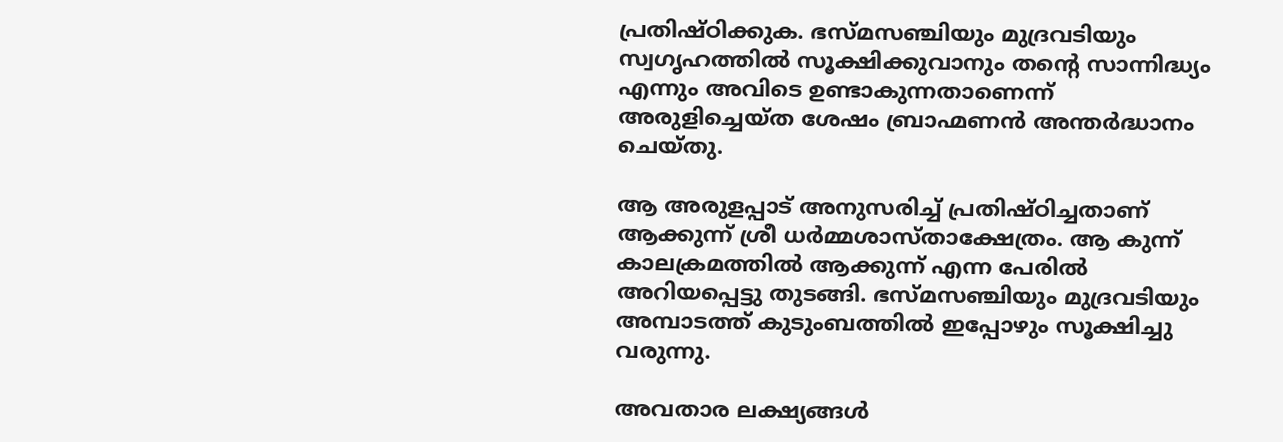പ്രതിഷ്ഠിക്കുക. ഭസ്മസഞ്ചിയും മുദ്രവടിയും സ്വഗൃഹത്തില്‍ സൂക്ഷിക്കുവാനും തന്റെ സാന്നിദ്ധ്യം എന്നും അവിടെ ഉണ്ടാകുന്നതാണെന്ന് അരുളിച്ചെയ്ത ശേഷം ബ്രാഹ്മണന്‍ അന്തര്‍ദ്ധാനം ചെയ്തു.

ആ അരുളപ്പാട് അനുസരിച്ച് പ്രതിഷ്ഠിച്ചതാണ് ആക്കുന്ന് ശ്രീ ധര്‍മ്മശാസ്താക്ഷേത്രം. ആ കുന്ന് കാലക്രമത്തില്‍ ആക്കുന്ന് എന്ന പേരില്‍ അറിയപ്പെട്ടു തുടങ്ങി. ഭസ്മസഞ്ചിയും മുദ്രവടിയും അമ്പാടത്ത് കുടുംബത്തില്‍ ഇപ്പോഴും സൂക്ഷിച്ചു വരുന്നു.

അവതാര ലക്ഷ്യങ്ങള്‍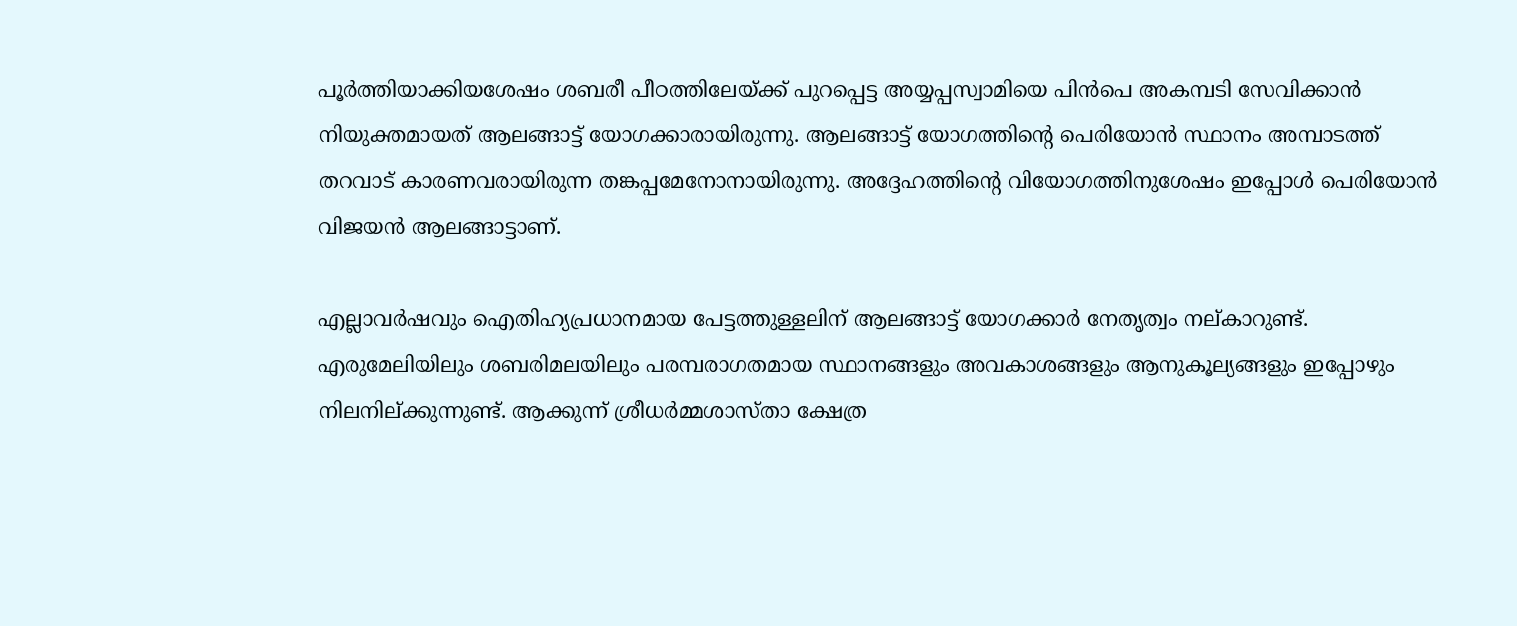പൂര്‍ത്തിയാക്കിയശേഷം ശബരീ പീഠത്തിലേയ്‌ക്ക് പുറപ്പെട്ട അയ്യപ്പസ്വാമിയെ പിന്‍പെ അകമ്പടി സേവിക്കാന്‍ നിയുക്തമായത് ആലങ്ങാട്ട് യോഗക്കാരായിരുന്നു. ആലങ്ങാട്ട് യോഗത്തിന്റെ പെരിയോന്‍ സ്ഥാനം അമ്പാടത്ത് തറവാട് കാരണവരായിരുന്ന തങ്കപ്പമേനോനായിരുന്നു. അദ്ദേഹത്തിന്റെ വിയോഗത്തിനുശേഷം ഇപ്പോള്‍ പെരിയോന്‍ വിജയന്‍ ആലങ്ങാട്ടാണ്.

എല്ലാവര്‍ഷവും ഐതിഹ്യപ്രധാനമായ പേട്ടത്തുള്ളലിന് ആലങ്ങാട്ട് യോഗക്കാര്‍ നേതൃത്വം നല്കാറുണ്ട്. എരുമേലിയിലും ശബരിമലയിലും പരമ്പരാഗതമായ സ്ഥാനങ്ങളും അവകാശങ്ങളും ആനുകൂല്യങ്ങളും ഇപ്പോഴും നിലനില്ക്കുന്നുണ്ട്. ആക്കുന്ന് ശ്രീധര്‍മ്മശാസ്താ ക്ഷേത്ര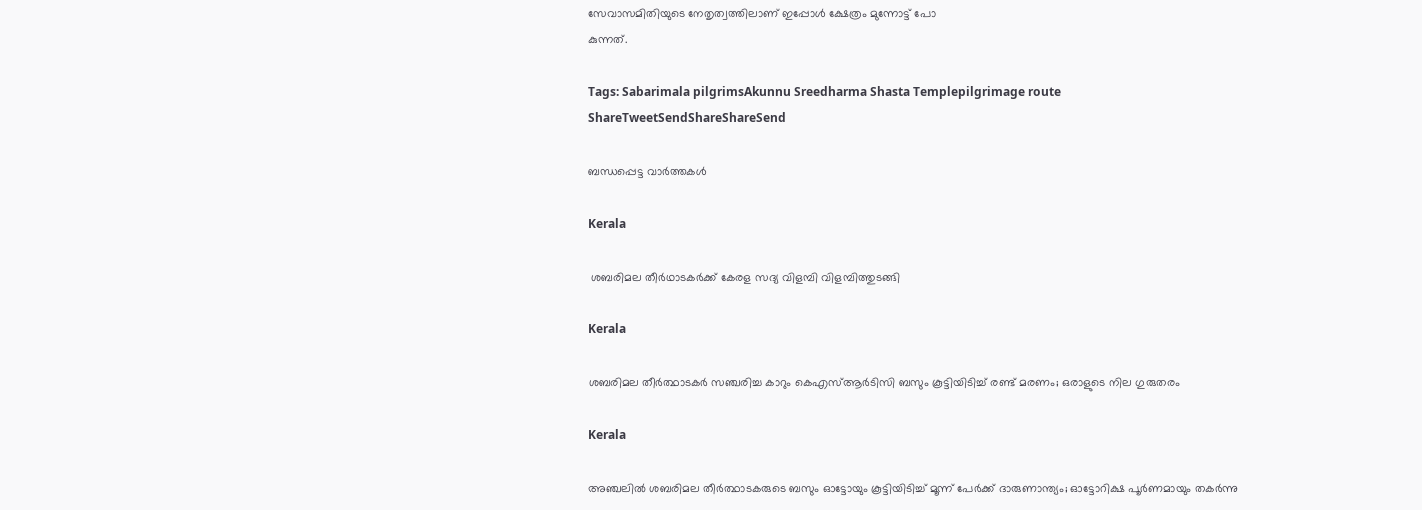സേവാസമിതിയുടെ നേതൃത്വത്തിലാണ് ഇപ്പോള്‍ ക്ഷേത്രം മുന്നോട്ട് പോ
കുന്നത്.

Tags: Sabarimala pilgrimsAkunnu Sreedharma Shasta Templepilgrimage route
ShareTweetSendShareShareSend

ബന്ധപ്പെട്ട വാര്‍ത്തകള്‍

Kerala

 ശബരിമല തീര്‍ഥാടകര്‍ക്ക് കേരള സദ്യ വിളമ്പി വിളമ്പിത്തുടങ്ങി

Kerala

ശബരിമല തീർത്ഥാടകർ സഞ്ചരിച്ച കാറും കെഎസ്ആർടിസി ബസും കൂട്ടിയിടിച്ച് രണ്ട് മരണം; ഒരാളുടെ നില ഗുരുതരം

Kerala

അഞ്ചലിൽ ശബരിമല തീർത്ഥാടകരുടെ ബസും ഓട്ടോയും കൂട്ടിയിടിച്ച് മൂന്ന് പേർക്ക് ദാരുണാന്ത്യം; ഓട്ടോറിക്ഷ പൂർണമായും തകർന്നു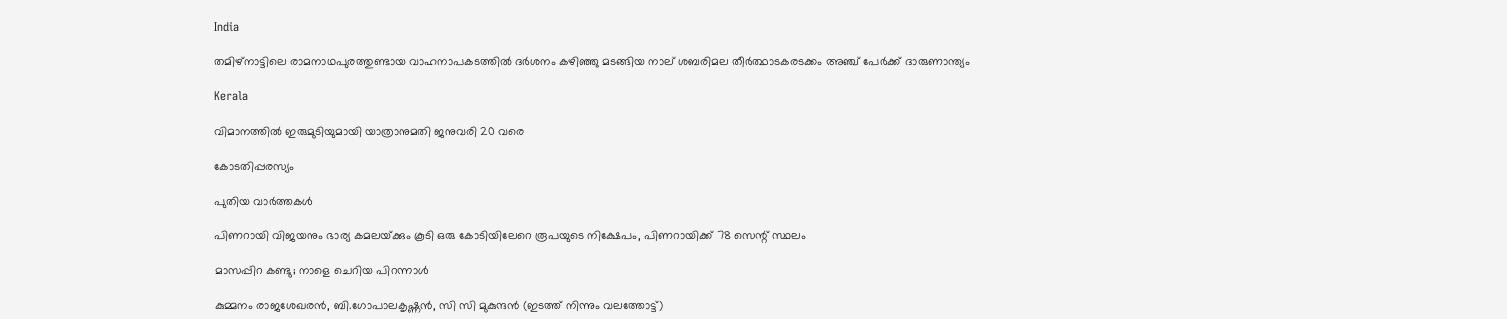India

തമിഴ്‌നാട്ടിലെ രാമനാഥപുരത്തുണ്ടായ വാഹനാപകടത്തിൽ ദർശനം കഴിഞ്ഞു മടങ്ങിയ നാല് ശബരിമല തീർത്ഥാടകരടക്കം അഞ്ച് പേർക്ക് ദാരുണാന്ത്യം

Kerala

വിമാനത്തില്‍ ഇരുമുടിയുമായി യാത്രാനുമതി ജനുവരി 20 വരെ

കോടതിപ്പരസ്യം

പുതിയ വാര്‍ത്തകള്‍

പിണറായി വിജയനും ഭാര്യ കമലയ്‌ക്കും കൂടി ഒരു കോടിയിലേറെ രൂപയുടെ നിക്ഷേപം, പിണറായിക്ക് 78 സെന്റ് സ്ഥലം

മാസപ്പിറ കണ്ടു; നാളെ ചെറിയ പിറന്നാൾ

കുമ്മനം രാജശേഖരന്‍, ബി.ഗോപാലകൃഷ്ണന്‍, സി സി മുകുന്ദൻ (ഇടത്ത് നിന്നും വലത്തോട്ട്)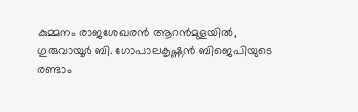കുമ്മനം രാജശേഖരന്‍ ആറന്‍മുളയില്‍, ഗുരുവായൂര്‍ ബി. ഗോപാലകൃഷ്ണന്‍ ബിജെപിയുടെ രണ്ടാം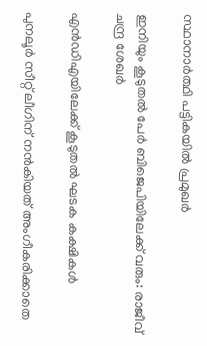സ്ഥാനാര്‍ത്ഥി പട്ടികയില്‍ പ്രമുഖര്‍

ഇനിയും കൂടുതൽ പേർ ബിജെപിയിലേക്ക് വരും: രാജീവ് ചന്ദ്ര ശേഖർ

എൻഡിഎയിലേക്ക് കൂടുതൽ ഘടക കക്ഷികൾ

പുനലൂര്‍ സീറ്റ് ലീഗിന് നന്‍കിയത് അംഗീകരിക്കാതെ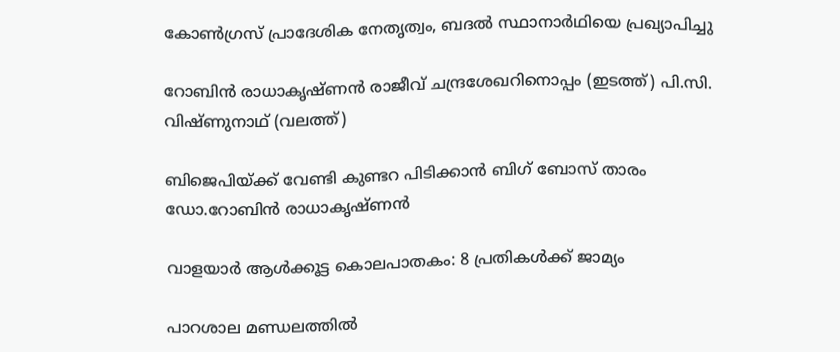കോണ്‍ഗ്രസ് പ്രാദേശിക നേതൃത്വം, ബദല്‍ സ്ഥാനാര്‍ഥിയെ പ്രഖ്യാപിച്ചു

റോബിന്‍ രാധാകൃഷ്ണന്‍ രാജീവ് ചന്ദ്രശേഖറിനൊപ്പം (ഇടത്ത്) പി.സി. വിഷ്ണുനാഥ് (വലത്ത്)

ബിജെപിയ്‌ക്ക് വേണ്ടി കുണ്ടറ പിടിക്കാന്‍ ബിഗ് ബോസ് താരം ഡോ.റോബിന്‍ രാധാകൃഷ്ണന്‍

വാളയാര്‍ ആള്‍ക്കൂട്ട കൊലപാതകം: 8 പ്രതികള്‍ക്ക് ജാമ്യം

പാറശാല മണ്ഡലത്തില്‍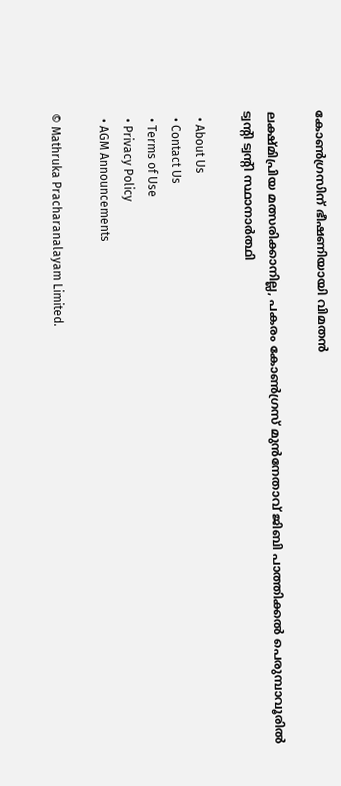കോണ്‍ഗ്രസിന് ഭീഷണിയായി വിമതന്‍

ലക്ഷ്മിപ്രിയ മത്സരിക്കാനില്ല, പകരം കോണ്‍ഗ്രസ് മുന്‍നേതാവ് ജിബി പാത്തിക്കല്‍ പെരുമ്പാവൂരില്‍ ട്വന്‍റി ട്വന്‍റി സ്ഥാനാര്‍ത്ഥി

  • About Us
  • Contact Us
  • Terms of Use
  • Privacy Policy
  • AGM Announcements

© Mathruka Pracharanalayam Limited.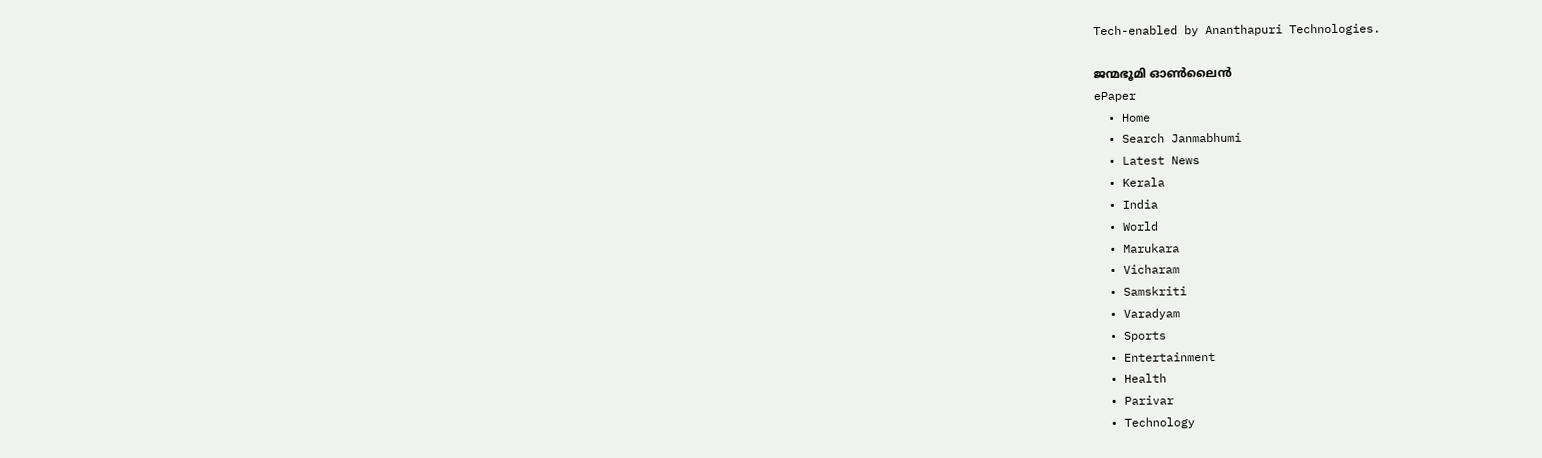Tech-enabled by Ananthapuri Technologies.

ജന്മഭൂമി ഓണ്‍ലൈന്‍
ePaper
  • Home
  • Search Janmabhumi
  • Latest News
  • Kerala
  • India
  • World
  • Marukara
  • Vicharam
  • Samskriti
  • Varadyam
  • Sports
  • Entertainment
  • Health
  • Parivar
  • Technology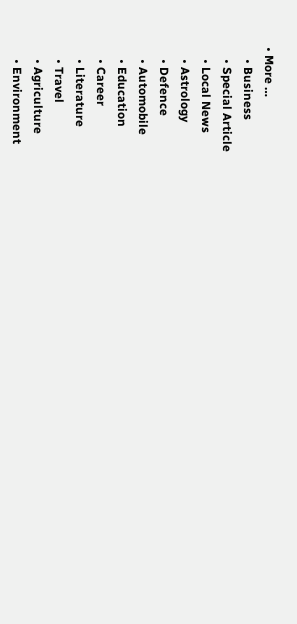• More …
    • Business
    • Special Article
    • Local News
    • Astrology
    • Defence
    • Automobile
    • Education
    • Career
    • Literature
    • Travel
    • Agriculture
    • Environment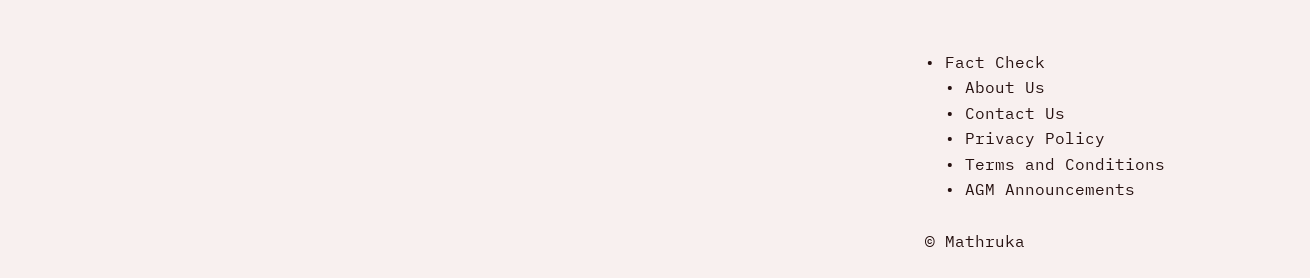• Fact Check
  • About Us
  • Contact Us
  • Privacy Policy
  • Terms and Conditions
  • AGM Announcements

© Mathruka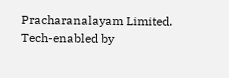Pracharanalayam Limited.
Tech-enabled by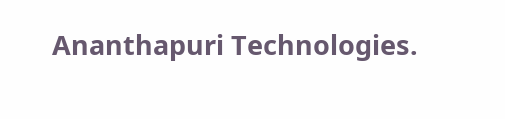Ananthapuri Technologies.